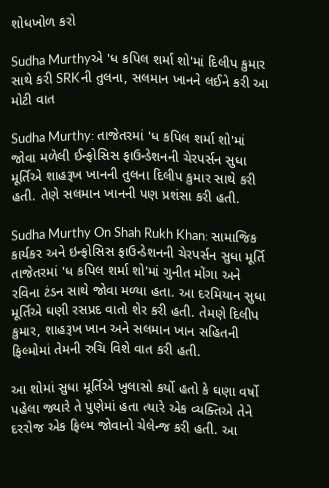શોધખોળ કરો

Sudha Murthyએ 'ધ કપિલ શર્મા શો'માં દિલીપ કુમાર સાથે કરી SRKની તુલના, સલમાન ખાનને લઈને કરી આ મોટી વાત

Sudha Murthy: તાજેતરમાં 'ધ કપિલ શર્મા શો'માં જોવા મળેલી ઈન્ફોસિસ ફાઉન્ડેશનની ચેરપર્સન સુધા મૂર્તિએ શાહરૂખ ખાનની તુલના દિલીપ કુમાર સાથે કરી હતી. તેણે સલમાન ખાનની પણ પ્રશંસા કરી હતી.

Sudha Murthy On Shah Rukh Khan: સામાજિક કાર્યકર અને ઇન્ફોસિસ ફાઉન્ડેશનની ચેરપર્સન સુધા મૂર્તિ તાજેતરમાં 'ધ કપિલ શર્મા શો'માં ગુનીત મોંગા અને રવિના ટંડન સાથે જોવા મળ્યા હતા. આ દરમિયાન સુધા મૂર્તિએ ઘણી રસપ્રદ વાતો શેર કરી હતી. તેમણે દિલીપ કુમાર, શાહરૂખ ખાન અને સલમાન ખાન સહિતની ફિલ્મોમાં તેમની રુચિ વિશે વાત કરી હતી.

આ શોમાં સુધા મૂર્તિએ ખુલાસો કર્યો હતો કે ઘણા વર્ષો પહેલા જ્યારે તે પુણેમાં હતા ત્યારે એક વ્યક્તિએ તેને દરરોજ એક ફિલ્મ જોવાનો ચેલેન્જ કરી હતી. આ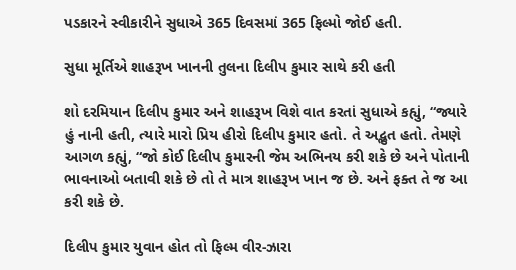પડકારને સ્વીકારીને સુધાએ 365 દિવસમાં 365 ફિલ્મો જોઈ હતી.

સુધા મૂર્તિએ શાહરૂખ ખાનની તુલના દિલીપ કુમાર સાથે કરી હતી

શો દરમિયાન દિલીપ કુમાર અને શાહરૂખ વિશે વાત કરતાં સુધાએ કહ્યું, “જ્યારે હું નાની હતી, ત્યારે મારો પ્રિય હીરો દિલીપ કુમાર હતો. તે અદ્ભુત હતો. તેમણે આગળ કહ્યું, “જો કોઈ દિલીપ કુમારની જેમ અભિનય કરી શકે છે અને પોતાની ભાવનાઓ બતાવી શકે છે તો તે માત્ર શાહરૂખ ખાન જ છે. અને ફક્ત તે જ આ કરી શકે છે.

દિલીપ કુમાર યુવાન હોત તો ફિલ્મ વીર-ઝારા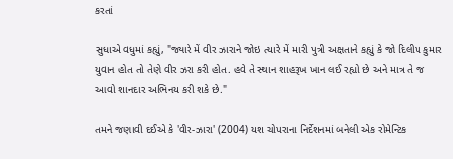કરતાં

સુધાએ વધુમાં કહ્યું, "જ્યારે મેં વીર ઝારાને જોઇ ત્યારે મેં મારી પુત્રી અક્ષતાને કહ્યું કે જો દિલીપ કુમાર યુવાન હોત તો તેણે વીર ઝરા કરી હોત. હવે તે સ્થાન શાહરૂખ ખાન લઈ રહ્યો છે અને માત્ર તે જ આવો શાનદાર અભિનય કરી શકે છે."

તમને જણાવી દઈએ કે 'વીર-ઝારા' (2004) યશ ચોપરાના નિર્દેશનમાં બનેલી એક રોમેન્ટિક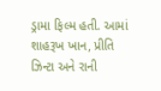ડ્રામા ફિલ્મ હતી. આમાં શાહરૂખ ખાન, પ્રીતિ ઝિન્ટા અને રાની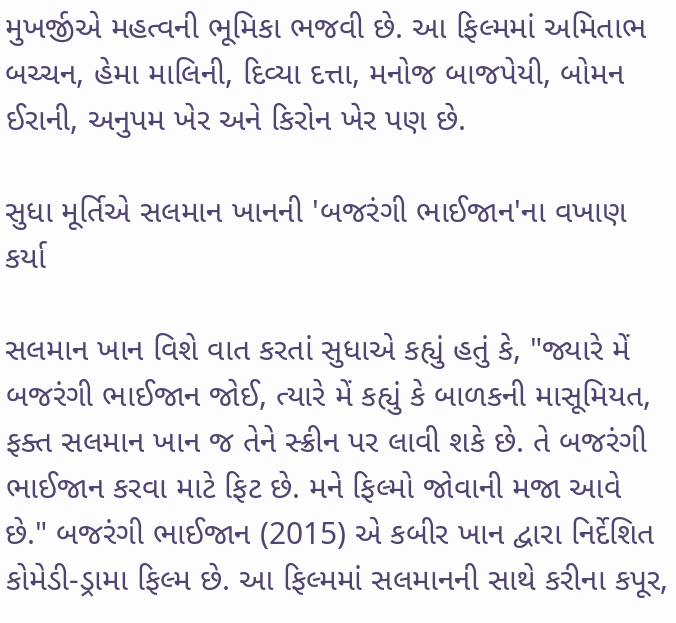મુખર્જીએ મહત્વની ભૂમિકા ભજવી છે. આ ફિલ્મમાં અમિતાભ બચ્ચન, હેમા માલિની, દિવ્યા દત્તા, મનોજ બાજપેયી, બોમન ઈરાની, અનુપમ ખેર અને કિરોન ખેર પણ છે.

સુધા મૂર્તિએ સલમાન ખાનની 'બજરંગી ભાઈજાન'ના વખાણ કર્યા

સલમાન ખાન વિશે વાત કરતાં સુધાએ કહ્યું હતું કે, "જ્યારે મેં બજરંગી ભાઈજાન જોઈ, ત્યારે મેં કહ્યું કે બાળકની માસૂમિયત, ફક્ત સલમાન ખાન જ તેને સ્ક્રીન પર લાવી શકે છે. તે બજરંગી ભાઈજાન કરવા માટે ફિટ છે. મને ફિલ્મો જોવાની મજા આવે છે." બજરંગી ભાઈજાન (2015) એ કબીર ખાન દ્વારા નિર્દેશિત કોમેડી-ડ્રામા ફિલ્મ છે. આ ફિલ્મમાં સલમાનની સાથે કરીના કપૂર,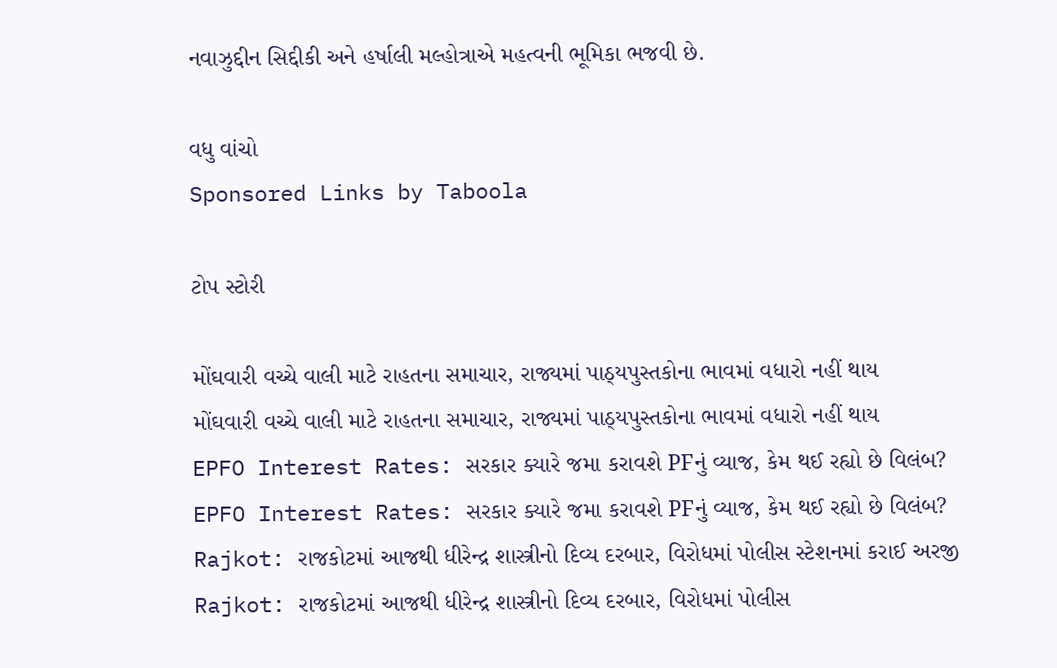નવાઝુદ્દીન સિદ્દીકી અને હર્ષાલી મલ્હોત્રાએ મહત્વની ભૂમિકા ભજવી છે.

વધુ વાંચો
Sponsored Links by Taboola

ટોપ સ્ટોરી

મોંઘવારી વચ્ચે વાલી માટે રાહતના સમાચાર, રાજ્યમાં પાઠ્યપુસ્તકોના ભાવમાં વધારો નહીં થાય
મોંઘવારી વચ્ચે વાલી માટે રાહતના સમાચાર, રાજ્યમાં પાઠ્યપુસ્તકોના ભાવમાં વધારો નહીં થાય
EPFO Interest Rates: સરકાર ક્યારે જમા કરાવશે PFનું વ્યાજ, કેમ થઈ રહ્યો છે વિલંબ?
EPFO Interest Rates: સરકાર ક્યારે જમા કરાવશે PFનું વ્યાજ, કેમ થઈ રહ્યો છે વિલંબ?
Rajkot: રાજકોટમાં આજથી ધીરેન્દ્ર શાસ્ત્રીનો દિવ્ય દરબાર, વિરોધમાં પોલીસ સ્ટેશનમાં કરાઈ અરજી
Rajkot: રાજકોટમાં આજથી ધીરેન્દ્ર શાસ્ત્રીનો દિવ્ય દરબાર, વિરોધમાં પોલીસ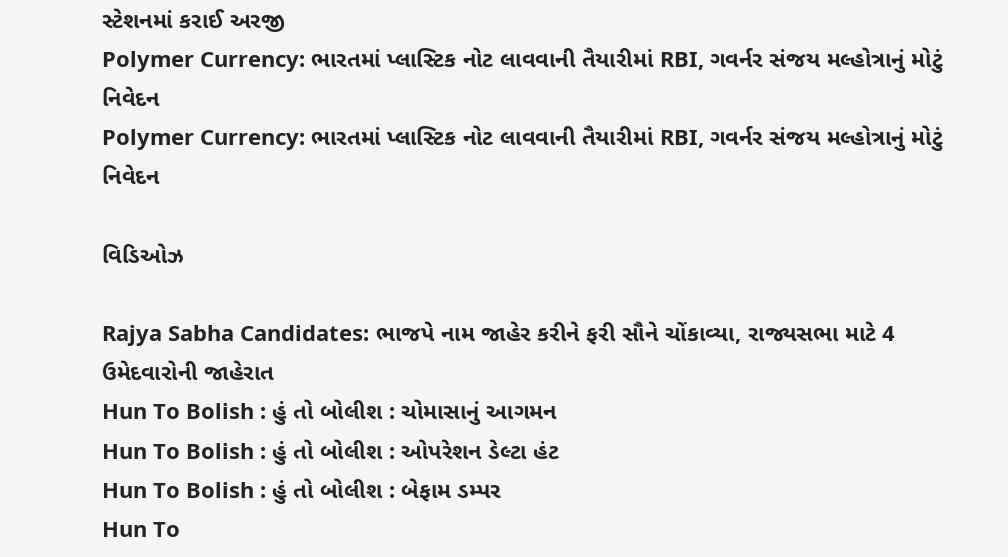સ્ટેશનમાં કરાઈ અરજી
Polymer Currency: ભારતમાં પ્લાસ્ટિક નોટ લાવવાની તૈયારીમાં RBI, ગવર્નર સંજય મલ્હોત્રાનું મોટું નિવેદન
Polymer Currency: ભારતમાં પ્લાસ્ટિક નોટ લાવવાની તૈયારીમાં RBI, ગવર્નર સંજય મલ્હોત્રાનું મોટું નિવેદન

વિડિઓઝ

Rajya Sabha Candidates: ભાજપે નામ જાહેર કરીને ફરી સૌને ચોંકાવ્યા, રાજ્યસભા માટે 4 ઉમેદવારોની જાહેરાત
Hun To Bolish : હું તો બોલીશ : ચોમાસાનું આગમન
Hun To Bolish : હું તો બોલીશ : ઓપરેશન ડેલ્ટા હંટ
Hun To Bolish : હું તો બોલીશ : બેફામ ડમ્પર
Hun To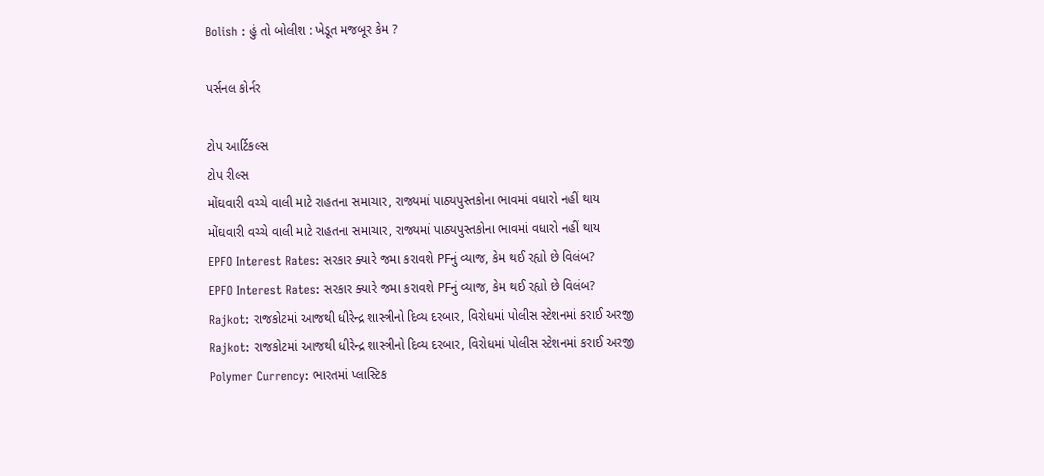Bolish : હું તો બોલીશ : ખેડૂત મજબૂર કેમ ?

પર્સનલ કોર્નર

ટોપ આર્ટિકલ્સ
ટોપ રીલ્સ
મોંઘવારી વચ્ચે વાલી માટે રાહતના સમાચાર, રાજ્યમાં પાઠ્યપુસ્તકોના ભાવમાં વધારો નહીં થાય
મોંઘવારી વચ્ચે વાલી માટે રાહતના સમાચાર, રાજ્યમાં પાઠ્યપુસ્તકોના ભાવમાં વધારો નહીં થાય
EPFO Interest Rates: સરકાર ક્યારે જમા કરાવશે PFનું વ્યાજ, કેમ થઈ રહ્યો છે વિલંબ?
EPFO Interest Rates: સરકાર ક્યારે જમા કરાવશે PFનું વ્યાજ, કેમ થઈ રહ્યો છે વિલંબ?
Rajkot: રાજકોટમાં આજથી ધીરેન્દ્ર શાસ્ત્રીનો દિવ્ય દરબાર, વિરોધમાં પોલીસ સ્ટેશનમાં કરાઈ અરજી
Rajkot: રાજકોટમાં આજથી ધીરેન્દ્ર શાસ્ત્રીનો દિવ્ય દરબાર, વિરોધમાં પોલીસ સ્ટેશનમાં કરાઈ અરજી
Polymer Currency: ભારતમાં પ્લાસ્ટિક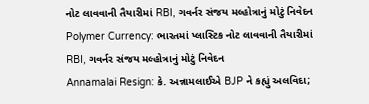નોટ લાવવાની તૈયારીમાં RBI, ગવર્નર સંજય મલ્હોત્રાનું મોટું નિવેદન
Polymer Currency: ભારતમાં પ્લાસ્ટિક નોટ લાવવાની તૈયારીમાં RBI, ગવર્નર સંજય મલ્હોત્રાનું મોટું નિવેદન
Annamalai Resign: કે. અન્નામલાઈએ BJP ને કહ્યું અલવિદા;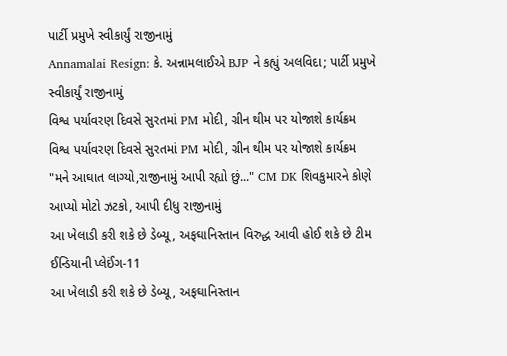પાર્ટી પ્રમુખે સ્વીકાર્યું રાજીનામું
Annamalai Resign: કે. અન્નામલાઈએ BJP ને કહ્યું અલવિદા; પાર્ટી પ્રમુખે સ્વીકાર્યું રાજીનામું
વિશ્વ પર્યાવરણ દિવસે સુરતમાં PM મોદી, ગ્રીન થીમ પર યોજાશે કાર્યક્રમ
વિશ્વ પર્યાવરણ દિવસે સુરતમાં PM મોદી, ગ્રીન થીમ પર યોજાશે કાર્યક્રમ
"મને આઘાત લાગ્યો,રાજીનામું આપી રહ્યો છું..." CM DK શિવકુમારને કોણે આપ્યો મોટો ઝટકો, આપી દીધુ રાજીનામું
આ ખેલાડી કરી શકે છે ડેબ્યૂ, અફઘાનિસ્તાન વિરુદ્ધ આવી હોઈ શકે છે ટીમ ઈન્ડિયાની પ્લેઈંગ-11
આ ખેલાડી કરી શકે છે ડેબ્યૂ, અફઘાનિસ્તાન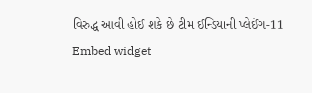વિરુદ્ધ આવી હોઈ શકે છે ટીમ ઈન્ડિયાની પ્લેઈંગ-11
Embed widget